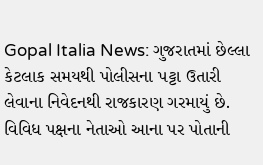Gopal Italia News: ગુજરાતમાં છેલ્લા કેટલાક સમયથી પોલીસના પટ્ટા ઉતારી લેવાના નિવેદનથી રાજકારણ ગરમાયું છે. વિવિધ પક્ષના નેતાઓ આના પર પોતાની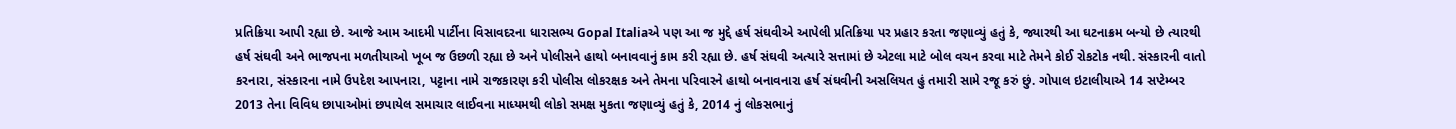પ્રતિક્રિયા આપી રહ્યા છે. આજે આમ આદમી પાર્ટીના વિસાવદરના ધારાસભ્ય Gopal Italiaએ પણ આ જ મુદ્દે હર્ષ સંઘવીએ આપેલી પ્રતિક્રિયા પર પ્રહાર કરતા જણાવ્યું હતું કે, જ્યારથી આ ઘટનાક્રમ બન્યો છે ત્યારથી હર્ષ સંઘવી અને ભાજપના મળતીયાઓ ખૂબ જ ઉછળી રહ્યા છે અને પોલીસને હાથો બનાવવાનું કામ કરી રહ્યા છે. હર્ષ સંઘવી અત્યારે સત્તામાં છે એટલા માટે બોલ વચન કરવા માટે તેમને કોઈ રોકટોક નથી. સંસ્કારની વાતો કરનારા, સંસ્કારના નામે ઉપદેશ આપનારા, પટ્ટાના નામે રાજકારણ કરી પોલીસ લોકરક્ષક અને તેમના પરિવારને હાથો બનાવનારા હર્ષ સંઘવીની અસલિયત હું તમારી સામે રજૂ કરું છું. ગોપાલ ઇટાલીયાએ 14 સપ્ટેમ્બર 2013 તેના વિવિધ છાપાઓમાં છપાયેલ સમાચાર લાઈવના માધ્યમથી લોકો સમક્ષ મુકતા જણાવ્યું હતું કે, 2014 નું લોકસભાનું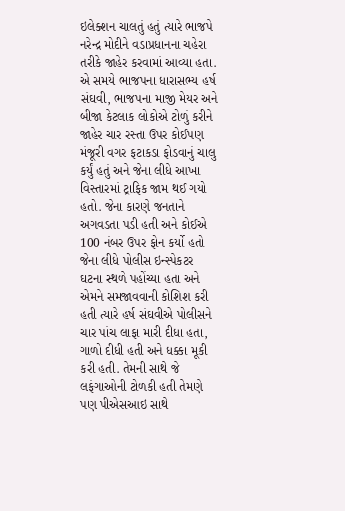ઇલેક્શન ચાલતું હતું ત્યારે ભાજપે નરેન્દ્ર મોદીને વડાપ્રધાનના ચહેરા તરીકે જાહેર કરવામાં આવ્યા હતા. એ સમયે ભાજપના ધારાસભ્ય હર્ષ સંઘવી, ભાજપના માજી મેયર અને બીજા કેટલાક લોકોએ ટોળું કરીને જાહેર ચાર રસ્તા ઉપર કોઈપણ મંજૂરી વગર ફટાકડા ફોડવાનું ચાલુ કર્યું હતું અને જેના લીધે આખા વિસ્તારમાં ટ્રાફિક જામ થઈ ગયો હતો. જેના કારણે જનતાને અગવડતા પડી હતી અને કોઈએ 100 નંબર ઉપર ફોન કર્યો હતો જેના લીધે પોલીસ ઇન્સ્પેકટર ઘટના સ્થળે પહોંચ્યા હતા અને એમને સમજાવવાની કોશિશ કરી હતી ત્યારે હર્ષ સંઘવીએ પોલીસને ચાર પાંચ લાફા મારી દીધા હતા, ગાળો દીધી હતી અને ધક્કા મૂકી કરી હતી. તેમની સાથે જે લફંગાઓની ટોળકી હતી તેમણે પણ પીએસઆઇ સાથે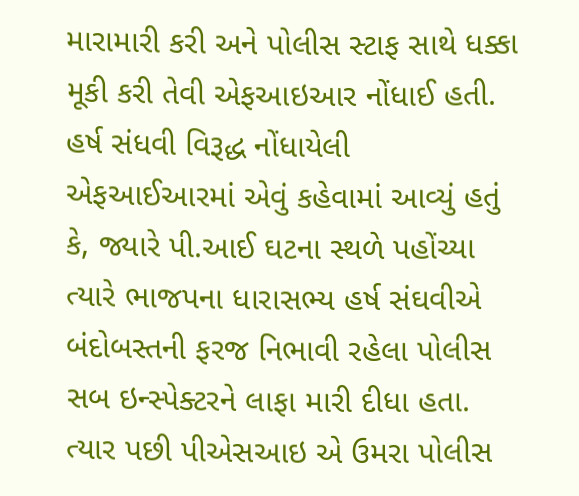મારામારી કરી અને પોલીસ સ્ટાફ સાથે ધક્કા મૂકી કરી તેવી એફઆઇઆર નોંધાઈ હતી.
હર્ષ સંધવી વિરૂદ્ધ નોંધાયેલી એફઆઈઆરમાં એવું કહેવામાં આવ્યું હતું કે, જ્યારે પી.આઈ ઘટના સ્થળે પહોંચ્યા ત્યારે ભાજપના ધારાસભ્ય હર્ષ સંઘવીએ બંદોબસ્તની ફરજ નિભાવી રહેલા પોલીસ સબ ઇન્સ્પેક્ટરને લાફા મારી દીધા હતા. ત્યાર પછી પીએસઆઇ એ ઉમરા પોલીસ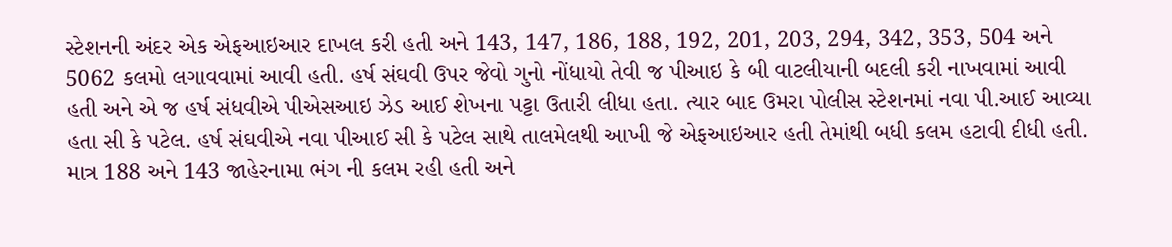સ્ટેશનની અંદર એક એફઆઇઆર દાખલ કરી હતી અને 143, 147, 186, 188, 192, 201, 203, 294, 342, 353, 504 અને 5062 કલમો લગાવવામાં આવી હતી. હર્ષ સંઘવી ઉપર જેવો ગુનો નોંધાયો તેવી જ પીઆઇ કે બી વાટલીયાની બદલી કરી નાખવામાં આવી હતી અને એ જ હર્ષ સંધવીએ પીએસઆઇ ઝેડ આઈ શેખના પટ્ટા ઉતારી લીધા હતા. ત્યાર બાદ ઉમરા પોલીસ સ્ટેશનમાં નવા પી.આઈ આવ્યા હતા સી કે પટેલ. હર્ષ સંઘવીએ નવા પીઆઈ સી કે પટેલ સાથે તાલમેલથી આખી જે એફઆઇઆર હતી તેમાંથી બધી કલમ હટાવી દીધી હતી. માત્ર 188 અને 143 જાહેરનામા ભંગ ની કલમ રહી હતી અને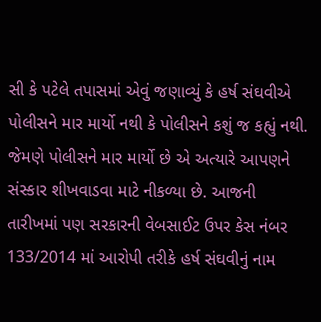સી કે પટેલે તપાસમાં એવું જણાવ્યું કે હર્ષ સંઘવીએ પોલીસને માર માર્યો નથી કે પોલીસને કશું જ કહ્યું નથી. જેમણે પોલીસને માર માર્યો છે એ અત્યારે આપણને સંસ્કાર શીખવાડવા માટે નીકળ્યા છે. આજની તારીખમાં પણ સરકારની વેબસાઈટ ઉપર કેસ નંબર 133/2014 માં આરોપી તરીકે હર્ષ સંઘવીનું નામ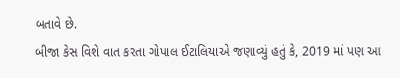બતાવે છે.
બીજા કેસ વિશે વાત કરતા ગોપાલ ઈટાલિયાએ જણાવ્યું હતું કે, 2019 માં પણ આ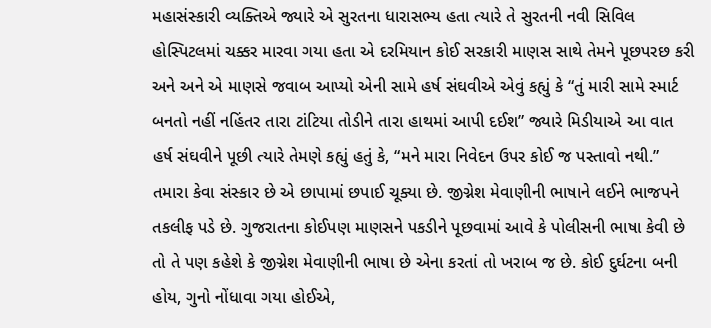મહાસંસ્કારી વ્યક્તિએ જ્યારે એ સુરતના ધારાસભ્ય હતા ત્યારે તે સુરતની નવી સિવિલ હોસ્પિટલમાં ચક્કર મારવા ગયા હતા એ દરમિયાન કોઈ સરકારી માણસ સાથે તેમને પૂછપરછ કરી અને અને એ માણસે જવાબ આપ્યો એની સામે હર્ષ સંઘવીએ એવું કહ્યું કે “તું મારી સામે સ્માર્ટ બનતો નહીં નહિંતર તારા ટાંટિયા તોડીને તારા હાથમાં આપી દઈશ” જ્યારે મિડીયાએ આ વાત હર્ષ સંઘવીને પૂછી ત્યારે તેમણે કહ્યું હતું કે, “મને મારા નિવેદન ઉપર કોઈ જ પસ્તાવો નથી.” તમારા કેવા સંસ્કાર છે એ છાપામાં છપાઈ ચૂક્યા છે. જીગ્નેશ મેવાણીની ભાષાને લઈને ભાજપને તકલીફ પડે છે. ગુજરાતના કોઈપણ માણસને પકડીને પૂછવામાં આવે કે પોલીસની ભાષા કેવી છે તો તે પણ કહેશે કે જીગ્નેશ મેવાણીની ભાષા છે એના કરતાં તો ખરાબ જ છે. કોઈ દુર્ઘટના બની હોય, ગુનો નોંધાવા ગયા હોઈએ,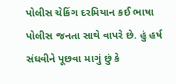પોલીસ ચેકિંગ દરમિયાન કઈ ભાષા પોલીસ જનતા સાથે વાપરે છે. હું હર્ષ સંઘવીને પૂછવા માગું છું કે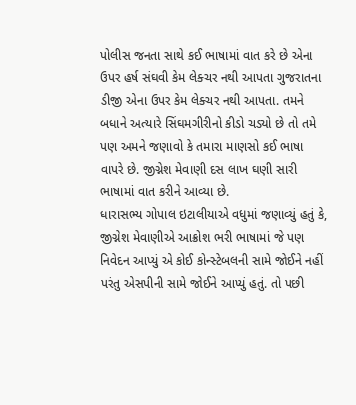પોલીસ જનતા સાથે કઈ ભાષામાં વાત કરે છે એના ઉપર હર્ષ સંઘવી કેમ લેક્ચર નથી આપતા ગુજરાતના ડીજી એના ઉપર કેમ લેક્ચર નથી આપતા. તમને બધાને અત્યારે સિંઘમગીરીનો કીડો ચડ્યો છે તો તમે પણ અમને જણાવો કે તમારા માણસો કઈ ભાષા વાપરે છે. જીગ્નેશ મેવાણી દસ લાખ ઘણી સારી ભાષામાં વાત કરીને આવ્યા છે.
ધારાસભ્ય ગોપાલ ઇટાલીયાએ વધુમાં જણાવ્યું હતું કે, જીગ્નેશ મેવાણીએ આક્રોશ ભરી ભાષામાં જે પણ નિવેદન આપ્યું એ કોઈ કોન્સ્ટેબલની સામે જોઈને નહીં પરંતુ એસપીની સામે જોઈને આપ્યું હતું. તો પછી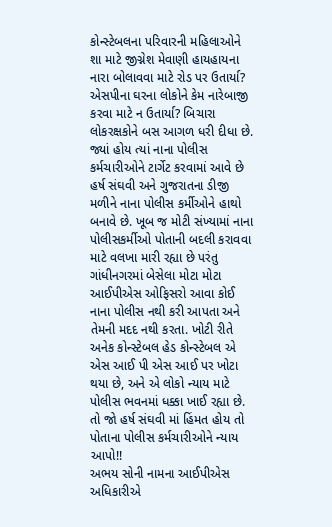કોન્સ્ટેબલના પરિવારની મહિલાઓને શા માટે જીગ્નેશ મેવાણી હાયહાયના નારા બોલાવવા માટે રોડ પર ઉતાર્યા? એસપીના ઘરના લોકોને કેમ નારેબાજી કરવા માટે ન ઉતાર્યા? બિચારા લોકરક્ષકોને બસ આગળ ધરી દીધા છે. જ્યાં હોય ત્યાં નાના પોલીસ કર્મચારીઓને ટાર્ગેટ કરવામાં આવે છે હર્ષ સંઘવી અને ગુજરાતના ડીજી મળીને નાના પોલીસ કર્મીઓને હાથો બનાવે છે. ખૂબ જ મોટી સંખ્યામાં નાના પોલીસકર્મીઓ પોતાની બદલી કરાવવા માટે વલખા મારી રહ્યા છે પરંતુ ગાંધીનગરમાં બેસેલા મોટા મોટા આઈપીએસ ઓફિસરો આવા કોઈ નાના પોલીસ નથી કરી આપતા અને તેમની મદદ નથી કરતા. ખોટી રીતે અનેક કોન્સ્ટેબલ હેડ કોન્સ્ટેબલ એ એસ આઈ પી એસ આઈ પર ખોટા થયા છે, અને એ લોકો ન્યાય માટે પોલીસ ભવનમાં ધક્કા ખાઈ રહ્યા છે. તો જો હર્ષ સંઘવી માં હિંમત હોય તો પોતાના પોલીસ કર્મચારીઓને ન્યાય આપો!!
અભય સોની નામના આઈપીએસ અધિકારીએ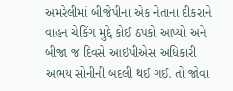અમરેલીમાં બીજેપીના એક નેતાના દીકરાને વાહન ચેકિંગ મુદ્દે કોઈ ઠપકો આપ્યો અને બીજા જ દિવસે આઇપીએસ અધિકારી અભય સોનીની બદલી થઈ ગઈ. તો જોવા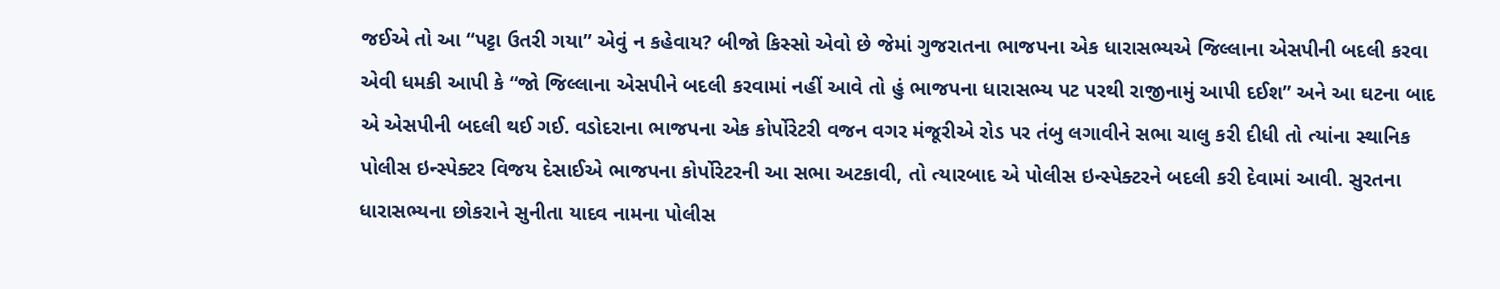જઈએ તો આ “પટ્ટા ઉતરી ગયા” એવું ન કહેવાય? બીજો કિસ્સો એવો છે જેમાં ગુજરાતના ભાજપના એક ધારાસભ્યએ જિલ્લાના એસપીની બદલી કરવા એવી ધમકી આપી કે “જો જિલ્લાના એસપીને બદલી કરવામાં નહીં આવે તો હું ભાજપના ધારાસભ્ય પટ પરથી રાજીનામું આપી દઈશ” અને આ ઘટના બાદ એ એસપીની બદલી થઈ ગઈ. વડોદરાના ભાજપના એક કોર્પોરેટરી વજન વગર મંજૂરીએ રોડ પર તંબુ લગાવીને સભા ચાલુ કરી દીધી તો ત્યાંના સ્થાનિક પોલીસ ઇન્સ્પેક્ટર વિજય દેસાઈએ ભાજપના કોર્પોરેટરની આ સભા અટકાવી, તો ત્યારબાદ એ પોલીસ ઇન્સ્પેક્ટરને બદલી કરી દેવામાં આવી. સુરતના ધારાસભ્યના છોકરાને સુનીતા યાદવ નામના પોલીસ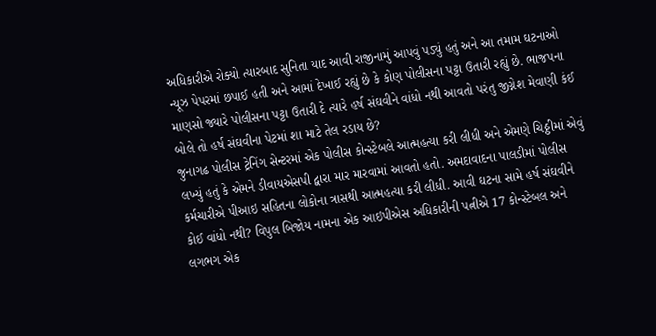અધિકારીએ રોક્યો ત્યારબાદ સુનિતા યાદ આવી રાજીનામું આપવું પડ્યું હતું અને આ તમામ ઘટનાઓ ન્યૂઝ પેપરમાં છપાઈ હતી અને આમાં દેખાઈ રહ્યું છે કે કોણ પોલીસના પટ્ટા ઉતારી રહ્યું છે. ભાજપના માણસો જ્યારે પોલીસના પટ્ટા ઉતારી દે ત્યારે હર્ષ સંઘવીને વાંધો નથી આવતો પરંતુ જીગ્નેશ મેવાણી કંઈ બોલે તો હર્ષ સંઘવીના પેટમાં શા માટે તેલ રડાય છે?
જુનાગઢ પોલીસ ટ્રેનિંગ સેન્ટરમાં એક પોલીસ કોન્સ્ટેબલે આત્મહત્યા કરી લીધી અને એમણે ચિઠ્ઠીમાં એવું લખ્યું હતું કે એમને ડીવાયએસપી દ્વારા માર મારવામાં આવતો હતો. અમદાવાદના પાલડીમાં પોલીસ કર્મચારીએ પીઆઇ સહિતના લોકોના ત્રાસથી આત્મહત્યા કરી લીધી. આવી ઘટના સામે હર્ષ સંઘવીને કોઈ વાંધો નથી? વિપુલ બિજોય નામના એક આઇપીએસ અધિકારીની પત્નીએ 17 કોન્સ્ટેબલ અને લગભગ એક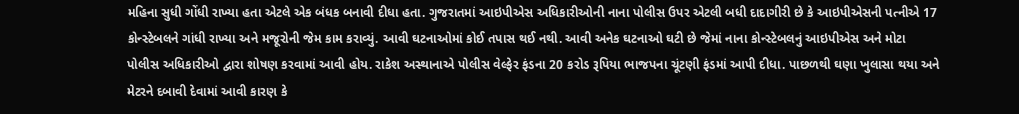મહિના સુધી ગોંધી રાખ્યા હતા એટલે એક બંધક બનાવી દીધા હતા. ગુજરાતમાં આઇપીએસ અધિકારીઓની નાના પોલીસ ઉપર એટલી બધી દાદાગીરી છે કે આઇપીએસની પત્નીએ 17 કોન્સ્ટેબલને ગાંધી રાખ્યા અને મજૂરોની જેમ કામ કરાવ્યું. આવી ઘટનાઓમાં કોઈ તપાસ થઈ નથી. આવી અનેક ઘટનાઓ ઘટી છે જેમાં નાના કોન્સ્ટેબલનું આઇપીએસ અને મોટા પોલીસ અધિકારીઓ દ્વારા શોષણ કરવામાં આવી હોય. રાકેશ અસ્થાનાએ પોલીસ વેલ્ફેર ફંડના 20 કરોડ રૂપિયા ભાજપના ચૂંટણી ફંડમાં આપી દીધા. પાછળથી ઘણા ખુલાસા થયા અને મેટરને દબાવી દેવામાં આવી કારણ કે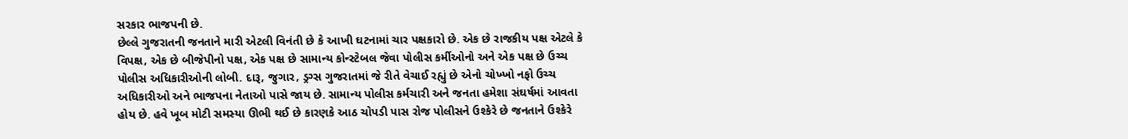સરકાર ભાજપની છે.
છેલ્લે ગુજરાતની જનતાને મારી એટલી વિનંતી છે કે આખી ઘટનામાં ચાર પક્ષકારો છે. એક છે રાજકીય પક્ષ એટલે કે વિપક્ષ, એક છે બીજેપીનો પક્ષ, એક પક્ષ છે સામાન્ય કોન્સ્ટેબલ જેવા પોલીસ કર્મીઓનો અને એક પક્ષ છે ઉચ્ચ પોલીસ અધિકારીઓની લોબી. દારૂ, જુગાર, ડ્રગ્સ ગુજરાતમાં જે રીતે વેચાઈ રહ્યું છે એનો ચોખ્ખો નફો ઉચ્ચ અધિકારીઓ અને ભાજપના નેતાઓ પાસે જાય છે. સામાન્ય પોલીસ કર્મચારી અને જનતા હમેશા સંઘર્ષમાં આવતા હોય છે. હવે ખૂબ મોટી સમસ્યા ઊભી થઈ છે કારણકે આઠ ચોપડી પાસ રોજ પોલીસને ઉશ્કેરે છે જનતાને ઉશ્કેરે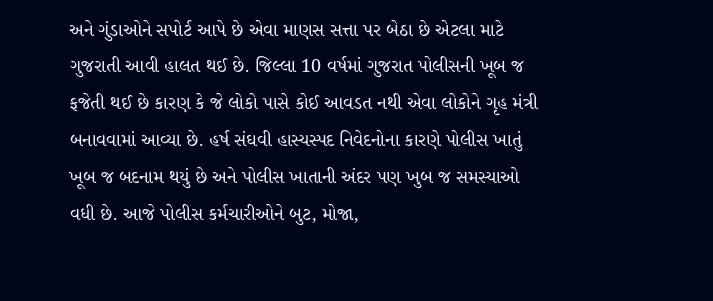અને ગુંડાઓને સપોર્ટ આપે છે એવા માણસ સત્તા પર બેઠા છે એટલા માટે ગુજરાતી આવી હાલત થઈ છે. જિલ્લા 10 વર્ષમાં ગુજરાત પોલીસની ખૂબ જ ફજેતી થઈ છે કારણ કે જે લોકો પાસે કોઈ આવડત નથી એવા લોકોને ગૃહ મંત્રી બનાવવામાં આવ્યા છે. હર્ષ સંઘવી હાસ્યસ્પદ નિવેદનોના કારણે પોલીસ ખાતું ખૂબ જ બદનામ થયું છે અને પોલીસ ખાતાની અંદર પણ ખુબ જ સમસ્યાઓ વધી છે. આજે પોલીસ કર્મચારીઓને બુટ, મોજા,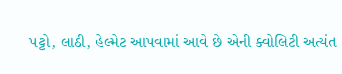પટ્ટો, લાઠી, હેલ્મેટ આપવામાં આવે છે એની ક્વોલિટી અત્યંત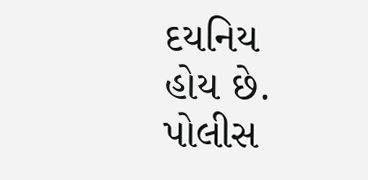દયનિય હોય છે. પોલીસ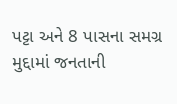પટ્ટા અને 8 પાસના સમગ્ર મુદ્દામાં જનતાની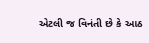એટલી જ વિનંતી છે કે આઠ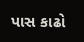પાસ કાઢો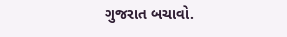ગુજરાત બચાવો.